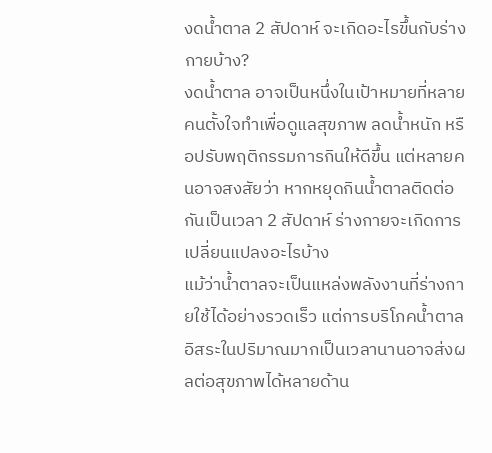งดน้ำตาล 2 สัปดาห์ จะเกิดอะไรขึ้นกับร่างกายบ้าง?
งดน้ำตาล อาจเป็นหนึ่งในเป้าหมายที่หลายคนตั้งใจทำเพื่อดูแลสุขภาพ ลดน้ำหนัก หรือปรับพฤติกรรมการกินให้ดีขึ้น แต่หลายคนอาจสงสัยว่า หากหยุดกินน้ำตาลติดต่อกันเป็นเวลา 2 สัปดาห์ ร่างกายจะเกิดการเปลี่ยนแปลงอะไรบ้าง
แม้ว่าน้ำตาลจะเป็นแหล่งพลังงานที่ร่างกายใช้ได้อย่างรวดเร็ว แต่การบริโภคน้ำตาลอิสระในปริมาณมากเป็นเวลานานอาจส่งผลต่อสุขภาพได้หลายด้าน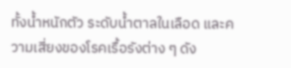ทั้งน้ำหนักตัว ระดับน้ำตาลในเลือด และความเสี่ยงของโรคเรื้อรังต่าง ๆ ดัง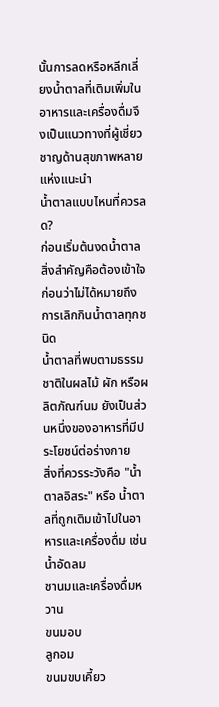นั้นการลดหรือหลีกเลี่ยงน้ำตาลที่เติมเพิ่มในอาหารและเครื่องดื่มจึงเป็นแนวทางที่ผู้เชี่ยวชาญด้านสุขภาพหลายแห่งแนะนำ
น้ำตาลแบบไหนที่ควรลด?
ก่อนเริ่มต้นงดน้ำตาล สิ่งสำคัญคือต้องเข้าใจก่อนว่าไม่ได้หมายถึงการเลิกกินน้ำตาลทุกชนิด
น้ำตาลที่พบตามธรรมชาติในผลไม้ ผัก หรือผลิตภัณฑ์นม ยังเป็นส่วนหนึ่งของอาหารที่มีประโยชน์ต่อร่างกาย
สิ่งที่ควรระวังคือ "น้ำตาลอิสระ" หรือ น้ำตาลที่ถูกเติมเข้าไปในอาหารและเครื่องดื่ม เช่น
น้ำอัดลม
ชานมและเครื่องดื่มหวาน
ขนมอบ
ลูกอม
ขนมขบเคี้ยว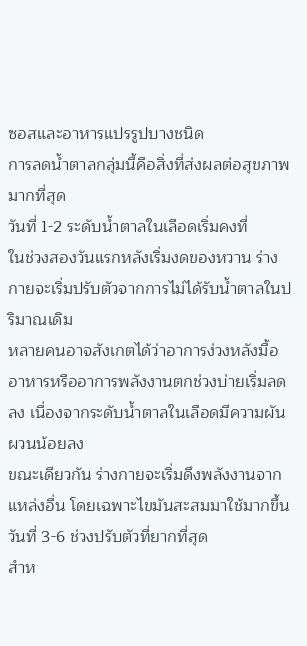ซอสและอาหารแปรรูปบางชนิด
การลดน้ำตาลกลุ่มนี้คือสิ่งที่ส่งผลต่อสุขภาพมากที่สุด
วันที่ 1-2 ระดับน้ำตาลในเลือดเริ่มคงที่
ในช่วงสองวันแรกหลังเริ่มงดของหวาน ร่างกายจะเริ่มปรับตัวจากการไม่ได้รับน้ำตาลในปริมาณเดิม
หลายคนอาจสังเกตได้ว่าอาการง่วงหลังมื้ออาหารหรืออาการพลังงานตกช่วงบ่ายเริ่มลดลง เนื่องจากระดับน้ำตาลในเลือดมีความผันผวนน้อยลง
ขณะเดียวกัน ร่างกายจะเริ่มดึงพลังงานจากแหล่งอื่น โดยเฉพาะไขมันสะสมมาใช้มากขึ้น
วันที่ 3-6 ช่วงปรับตัวที่ยากที่สุด
สำห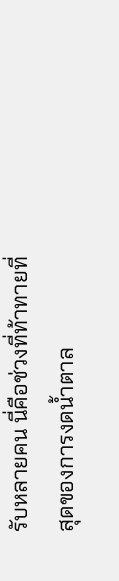รับหลายคน นี่คือช่วงที่ท้าทายที่สุดของการงดน้ำตาล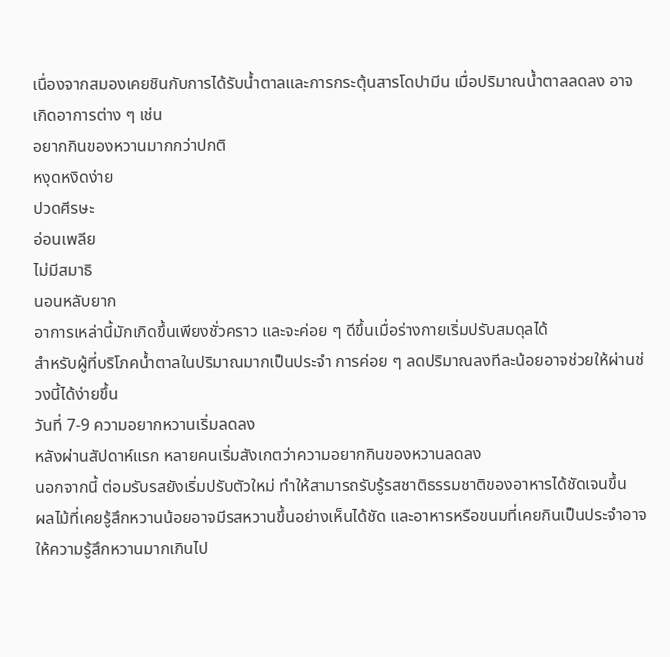เนื่องจากสมองเคยชินกับการได้รับน้ำตาลและการกระตุ้นสารโดปามีน เมื่อปริมาณน้ำตาลลดลง อาจเกิดอาการต่าง ๆ เช่น
อยากกินของหวานมากกว่าปกติ
หงุดหงิดง่าย
ปวดศีรษะ
อ่อนเพลีย
ไม่มีสมาธิ
นอนหลับยาก
อาการเหล่านี้มักเกิดขึ้นเพียงชั่วคราว และจะค่อย ๆ ดีขึ้นเมื่อร่างกายเริ่มปรับสมดุลได้
สำหรับผู้ที่บริโภคน้ำตาลในปริมาณมากเป็นประจำ การค่อย ๆ ลดปริมาณลงทีละน้อยอาจช่วยให้ผ่านช่วงนี้ได้ง่ายขึ้น
วันที่ 7-9 ความอยากหวานเริ่มลดลง
หลังผ่านสัปดาห์แรก หลายคนเริ่มสังเกตว่าความอยากกินของหวานลดลง
นอกจากนี้ ต่อมรับรสยังเริ่มปรับตัวใหม่ ทำให้สามารถรับรู้รสชาติธรรมชาติของอาหารได้ชัดเจนขึ้น
ผลไม้ที่เคยรู้สึกหวานน้อยอาจมีรสหวานขึ้นอย่างเห็นได้ชัด และอาหารหรือขนมที่เคยกินเป็นประจำอาจให้ความรู้สึกหวานมากเกินไป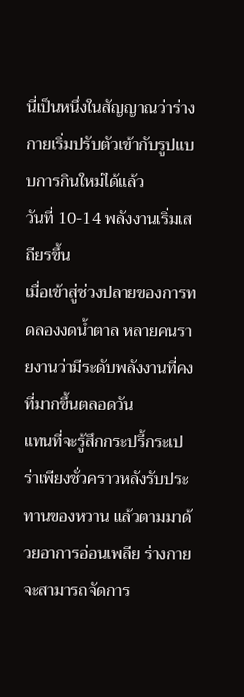นี่เป็นหนึ่งในสัญญาณว่าร่างกายเริ่มปรับตัวเข้ากับรูปแบบการกินใหม่ได้แล้ว
วันที่ 10-14 พลังงานเริ่มเสถียรขึ้น
เมื่อเข้าสู่ช่วงปลายของการทดลองงดน้ำตาล หลายคนรายงานว่ามีระดับพลังงานที่คงที่มากขึ้นตลอดวัน
แทนที่จะรู้สึกกระปรี้กระเปร่าเพียงชั่วคราวหลังรับประทานของหวาน แล้วตามมาด้วยอาการอ่อนเพลีย ร่างกายจะสามารถจัดการ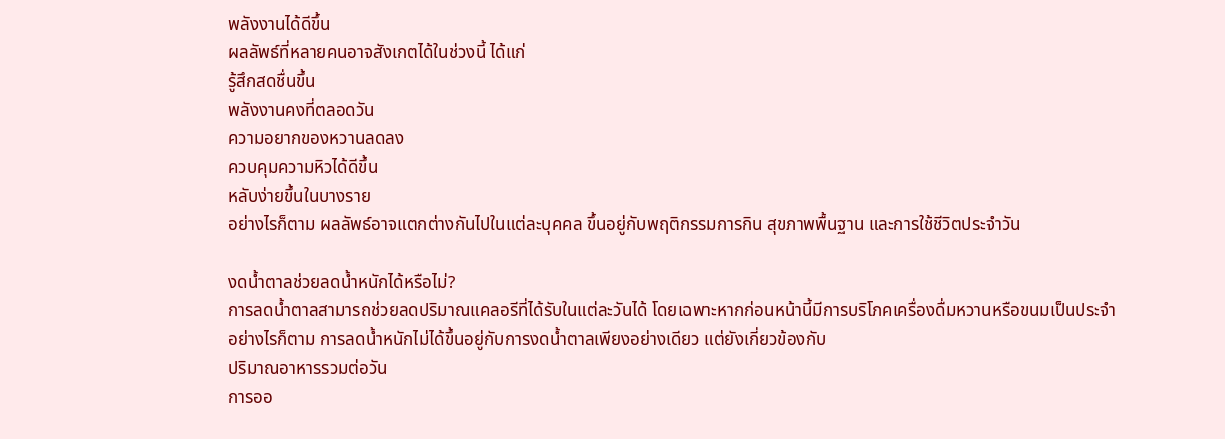พลังงานได้ดีขึ้น
ผลลัพธ์ที่หลายคนอาจสังเกตได้ในช่วงนี้ ได้แก่
รู้สึกสดชื่นขึ้น
พลังงานคงที่ตลอดวัน
ความอยากของหวานลดลง
ควบคุมความหิวได้ดีขึ้น
หลับง่ายขึ้นในบางราย
อย่างไรก็ตาม ผลลัพธ์อาจแตกต่างกันไปในแต่ละบุคคล ขึ้นอยู่กับพฤติกรรมการกิน สุขภาพพื้นฐาน และการใช้ชีวิตประจำวัน

งดน้ำตาลช่วยลดน้ำหนักได้หรือไม่?
การลดน้ำตาลสามารถช่วยลดปริมาณแคลอรีที่ได้รับในแต่ละวันได้ โดยเฉพาะหากก่อนหน้านี้มีการบริโภคเครื่องดื่มหวานหรือขนมเป็นประจำ
อย่างไรก็ตาม การลดน้ำหนักไม่ได้ขึ้นอยู่กับการงดน้ำตาลเพียงอย่างเดียว แต่ยังเกี่ยวข้องกับ
ปริมาณอาหารรวมต่อวัน
การออ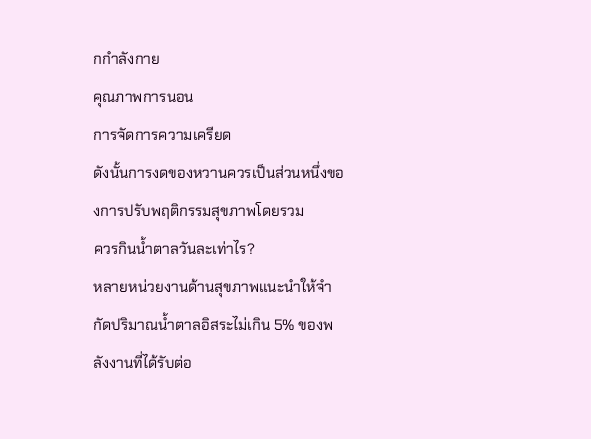กกำลังกาย
คุณภาพการนอน
การจัดการความเครียด
ดังนั้นการงดของหวานควรเป็นส่วนหนึ่งของการปรับพฤติกรรมสุขภาพโดยรวม
ควรกินน้ำตาลวันละเท่าไร?
หลายหน่วยงานด้านสุขภาพแนะนำให้จำกัดปริมาณน้ำตาลอิสระไม่เกิน 5% ของพลังงานที่ได้รับต่อ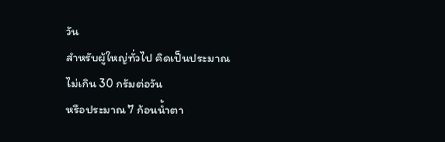วัน
สำหรับผู้ใหญ่ทั่วไป คิดเป็นประมาณ
ไม่เกิน 30 กรัมต่อวัน
หรือประมาณ 7 ก้อนน้ำตา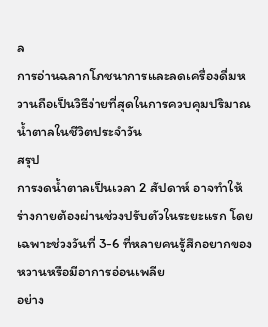ล
การอ่านฉลากโภชนาการและลดเครื่องดื่มหวานถือเป็นวิธีง่ายที่สุดในการควบคุมปริมาณน้ำตาลในชีวิตประจำวัน
สรุป
การงดน้ำตาลเป็นเวลา 2 สัปดาห์ อาจทำให้ร่างกายต้องผ่านช่วงปรับตัวในระยะแรก โดยเฉพาะช่วงวันที่ 3-6 ที่หลายคนรู้สึกอยากของหวานหรือมีอาการอ่อนเพลีย
อย่าง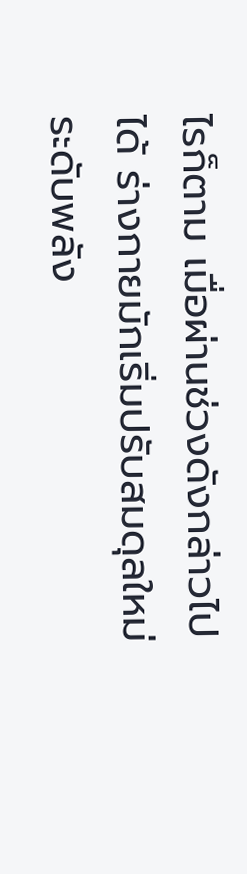ไรก็ตาม เมื่อผ่านช่วงดังกล่าวไปได้ ร่างกายมักเริ่มปรับสมดุลใหม่ ระดับพลัง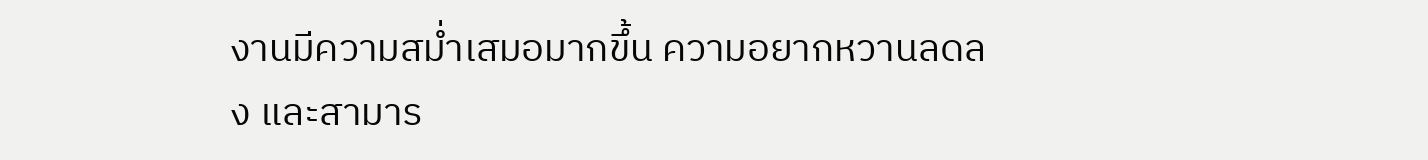งานมีความสม่ำเสมอมากขึ้น ความอยากหวานลดลง และสามาร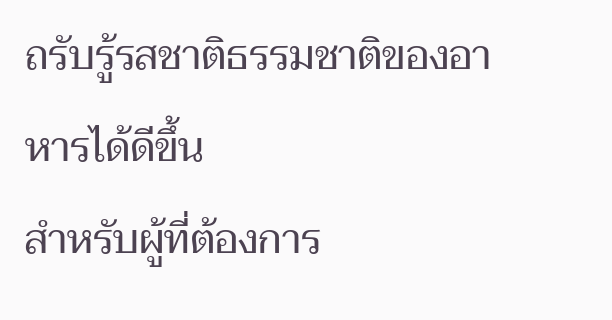ถรับรู้รสชาติธรรมชาติของอาหารได้ดีขึ้น
สำหรับผู้ที่ต้องการ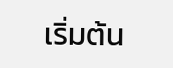เริ่มต้น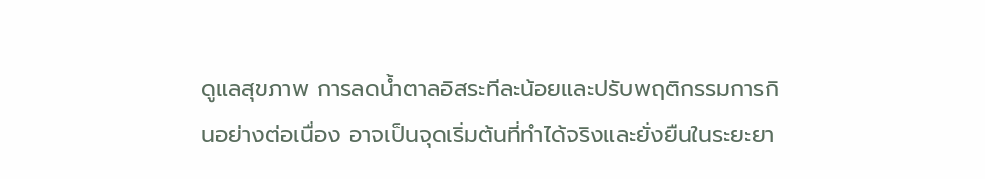ดูแลสุขภาพ การลดน้ำตาลอิสระทีละน้อยและปรับพฤติกรรมการกินอย่างต่อเนื่อง อาจเป็นจุดเริ่มต้นที่ทำได้จริงและยั่งยืนในระยะยา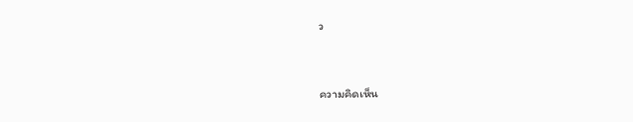ว


ความคิดเห็น